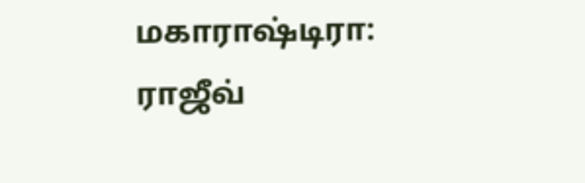மகாராஷ்டிரா: ராஜீவ்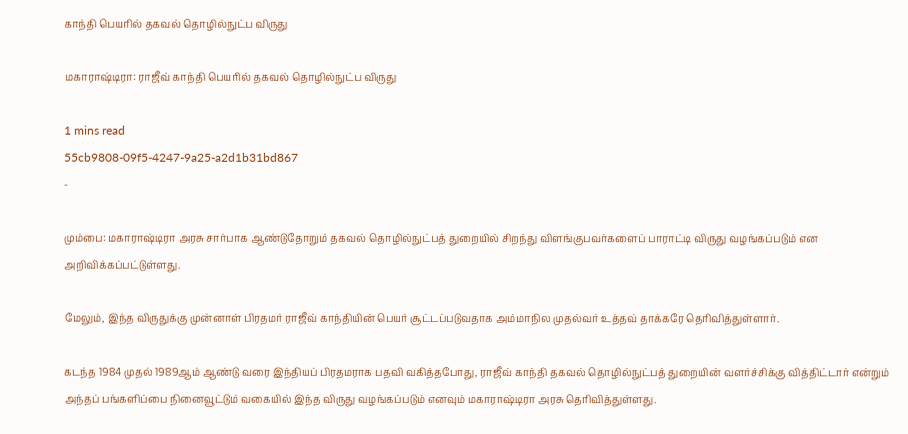காந்தி பெயரில் தகவல் தொழில்நுட்ப விருது

மகாராஷ்டிரா: ராஜீவ் காந்தி பெயரில் தகவல் தொழில்நுட்ப விருது

1 mins read
55cb9808-09f5-4247-9a25-a2d1b31bd867
-

மும்பை: மகாராஷ்டிரா அரசு சார்பாக ஆண்டுதோறும் தகவல் தொழில்நுட்பத் துறையில் சிறந்து விளங்குபவர்களைப் பாராட்டி விருது வழங்கப்படும் என அறிவிக்கப்பட்டுள்ளது.

மேலும், இந்த விருதுக்கு முன்னாள் பிரதமர் ராஜீவ் காந்தியின் பெயர் சூட்டப்படுவதாக அம்மாநில முதல்வர் உத்தவ் தாக்கரே தெரிவித்துள்ளார்.

கடந்த 1984 முதல் 1989ஆம் ஆண்டு வரை இந்தியப் பிரதமராக பதவி வகித்தபோது, ராஜீவ் காந்தி தகவல் தொழில்நுட்பத் துறையின் வளர்ச்சிக்கு வித்திட்டார் என்றும் அந்தப் பங்களிப்பை நினைவூட்டும் வகையில் இந்த விருது வழங்கப்படும் எனவும் மகாராஷ்டிரா அரசு தெரிவித்துள்ளது.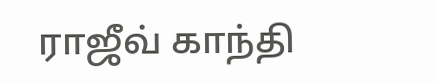ராஜீவ் காந்தி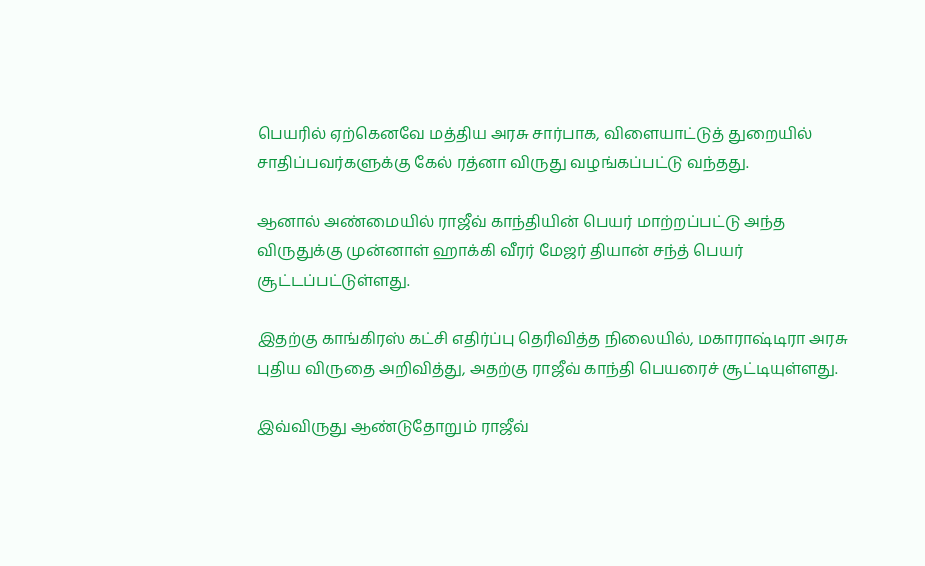பெயரில் ஏற்கெனவே மத்திய அரசு சார்பாக, விளையாட்டுத் துறையில் சாதிப்பவர்களுக்கு கேல் ரத்னா விருது வழங்கப்பட்டு வந்தது.

ஆனால் அண்மையில் ராஜீவ் காந்தியின் பெயர் மாற்றப்பட்டு அந்த விருதுக்கு முன்னாள் ஹாக்கி வீரர் மேஜர் தியான் சந்த் பெயர் சூட்டப்பட்டுள்ளது.

இதற்கு காங்கிரஸ் கட்சி எதிர்ப்பு தெரிவித்த நிலையில், மகாராஷ்டிரா அரசு புதிய விருதை அறிவித்து, அதற்கு ராஜீவ் காந்தி பெயரைச் சூட்டியுள்ளது.

இவ்விருது ஆண்டுதோறும் ராஜீவ்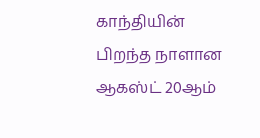காந்தியின் பிறந்த நாளான ஆகஸ்ட் 20ஆம்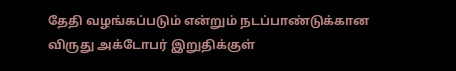தேதி வழங்கப்படும் என்றும் நடப்பாண்டுக்கான விருது அக்டோபர் இறுதிக்குள்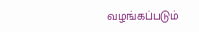வழங்கப்படும்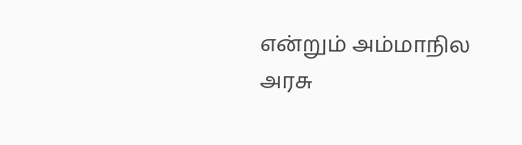என்றும் அம்மாநில அரசு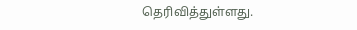தெரிவித்துள்ளது.